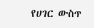የሀገር ውስጥ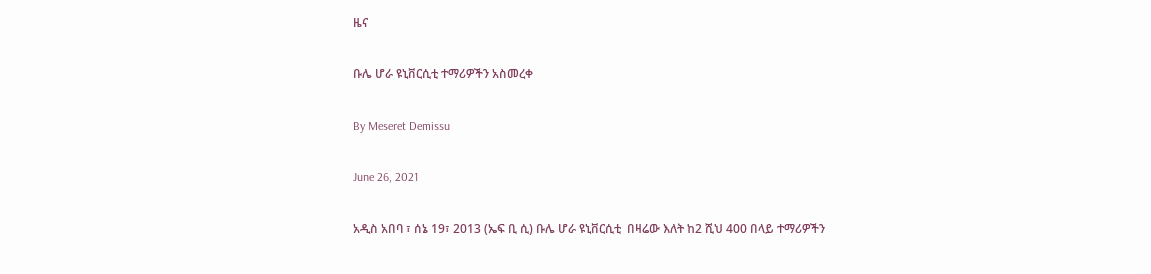ዜና

ቡሌ ሆራ ዩኒቨርሲቲ ተማሪዎችን አስመረቀ

By Meseret Demissu

June 26, 2021

አዲስ አበባ ፣ ሰኔ 19፣ 2013 (ኤፍ ቢ ሲ) ቡሌ ሆራ ዩኒቨርሲቲ  በዛሬው እለት ከ2 ሺህ 400 በላይ ተማሪዎችን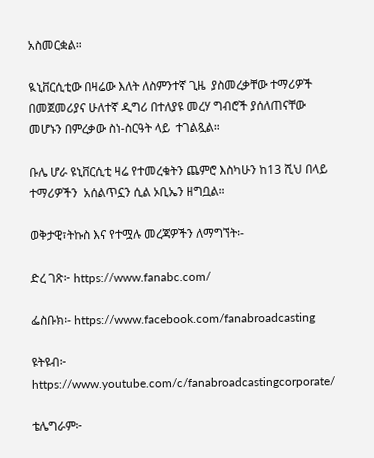አስመርቋል።

ዪኒቨርሲቲው በዛሬው እለት ለስምንተኛ ጊዜ  ያስመረቃቸው ተማሪዎች በመጀመሪያና ሁለተኛ ዲግሪ በተለያዩ መረሃ ግብሮች ያሰለጠናቸው መሆኑን በምረቃው ስነ-ስርዓት ላይ  ተገልጿል።

ቡሌ ሆራ ዩኒቨርሲቲ ዛሬ የተመረቁትን ጨምሮ እስካሁን ከ13 ሺህ በላይ ተማሪዎችን  አሰልጥኗን ሲል ኦቢኤን ዘግቧል።

ወቅታዊ፣ትኩስ እና የተሟሉ መረጃዎችን ለማግኘት፡-

ድረ ገጽ፦ https://www.fanabc.com/

ፌስቡክ፡- https://www.facebook.com/fanabroadcasting

ዩትዩብ፦ https://www.youtube.com/c/fanabroadcastingcorporate/

ቴሌግራም፦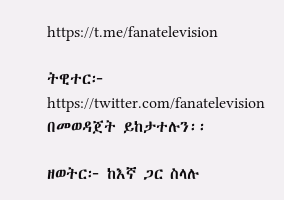https://t.me/fanatelevision

ትዊተር፦ https://twitter.com/fanatelevision በመወዳጀት ይከታተሉን፡፡

ዘወትር፦ ከእኛ ጋር ስላሉ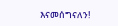እናመሰግናለን!